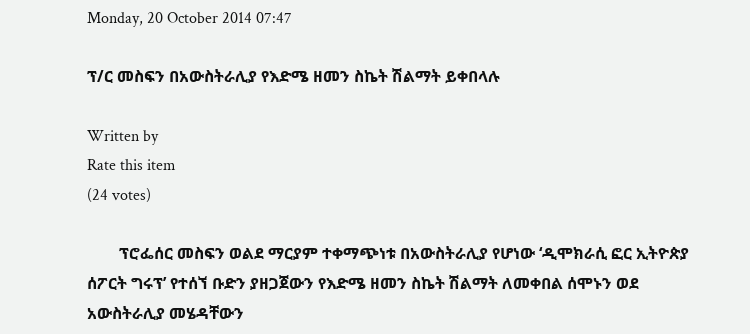Monday, 20 October 2014 07:47

ፕ/ር መስፍን በአውስትራሊያ የእድሜ ዘመን ስኬት ሽልማት ይቀበላሉ

Written by
Rate this item
(24 votes)

        ፕሮፌሰር መስፍን ወልደ ማርያም ተቀማጭነቱ በአውስትራሊያ የሆነው ‘ዲሞክራሲ ፎር ኢትዮጵያ ሰፖርት ግሩፕ’ የተሰኘ ቡድን ያዘጋጀውን የእድሜ ዘመን ስኬት ሽልማት ለመቀበል ሰሞኑን ወደ አውስትራሊያ መሄዳቸውን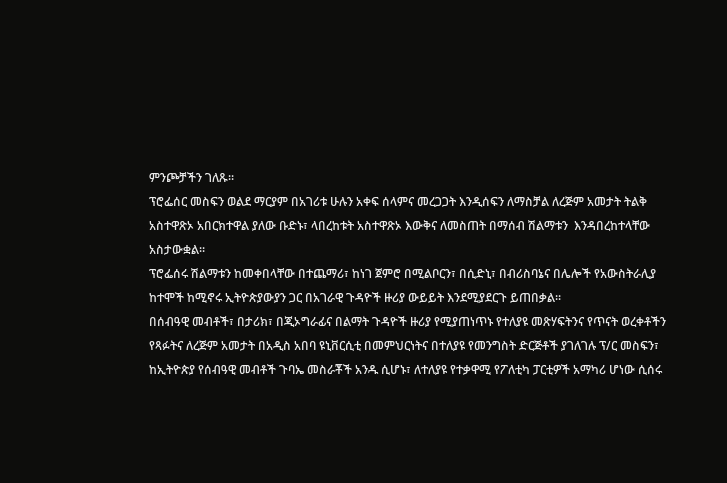ምንጮቻችን ገለጹ፡፡
ፕሮፌሰር መስፍን ወልደ ማርያም በአገሪቱ ሁሉን አቀፍ ሰላምና መረጋጋት እንዲሰፍን ለማስቻል ለረጅም አመታት ትልቅ አስተዋጽኦ አበርክተዋል ያለው ቡድኑ፣ ላበረከቱት አስተዋጽኦ እውቅና ለመስጠት በማሰብ ሽልማቱን  እንዳበረከተላቸው አስታውቋል፡፡
ፕሮፌሰሩ ሽልማቱን ከመቀበላቸው በተጨማሪ፣ ከነገ ጀምሮ በሚልቦርን፣ በሲድኒ፣ በብሪስባኔና በሌሎች የአውስትራሊያ ከተሞች ከሚኖሩ ኢትዮጵያውያን ጋር በአገራዊ ጉዳዮች ዙሪያ ውይይት እንደሚያደርጉ ይጠበቃል፡፡
በሰብዓዊ መብቶች፣ በታሪክ፣ በጂኦግራፊና በልማት ጉዳዮች ዙሪያ የሚያጠነጥኑ የተለያዩ መጽሃፍትንና የጥናት ወረቀቶችን የጻፉትና ለረጅም አመታት በአዲስ አበባ ዩኒቨርሲቲ በመምህርነትና በተለያዩ የመንግስት ድርጅቶች ያገለገሉ ፕ/ር መስፍን፣ ከኢትዮጵያ የሰብዓዊ መብቶች ጉባኤ መስራቾች አንዱ ሲሆኑ፣ ለተለያዩ የተቃዋሚ የፖለቲካ ፓርቲዎች አማካሪ ሆነው ሲሰሩ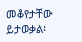መቆየታቸው ይታወቃል፡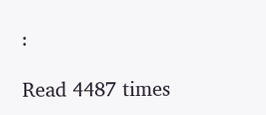፡

Read 4487 times